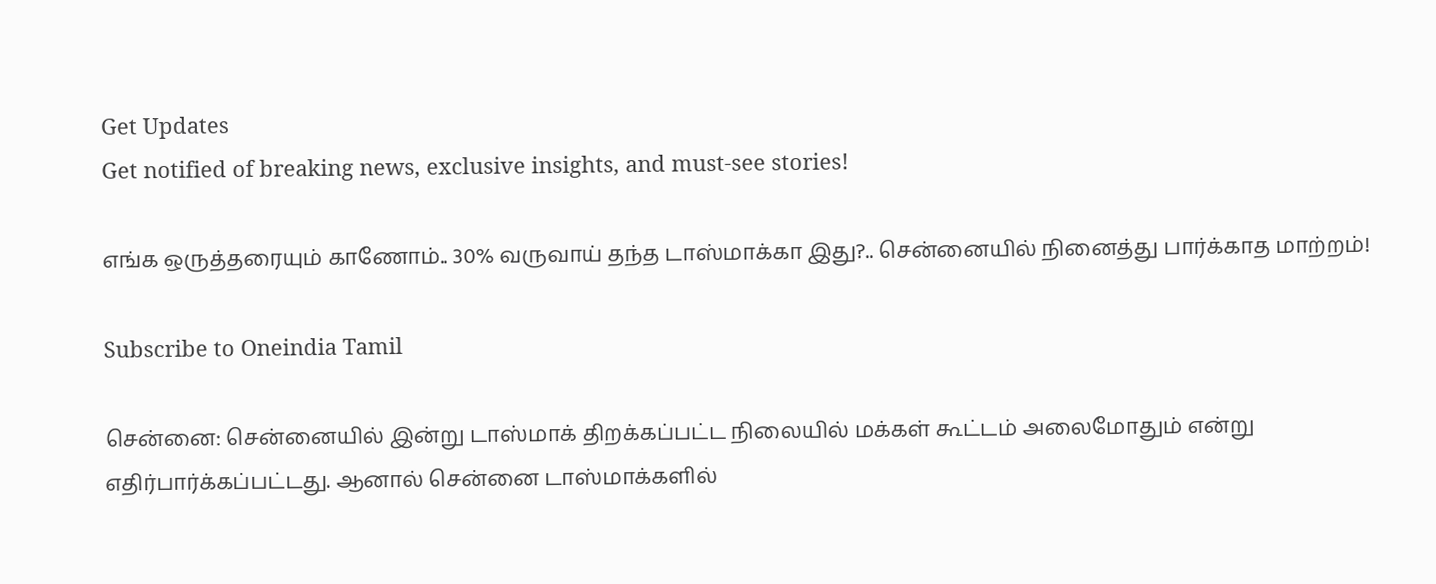Get Updates
Get notified of breaking news, exclusive insights, and must-see stories!

எங்க ஒருத்தரையும் காணோம்.. 30% வருவாய் தந்த டாஸ்மாக்கா இது?.. சென்னையில் நினைத்து பார்க்காத மாற்றம்!

Subscribe to Oneindia Tamil

சென்னை: சென்னையில் இன்று டாஸ்மாக் திறக்கப்பட்ட நிலையில் மக்கள் கூட்டம் அலைமோதும் என்று எதிர்பார்க்கப்பட்டது. ஆனால் சென்னை டாஸ்மாக்களில்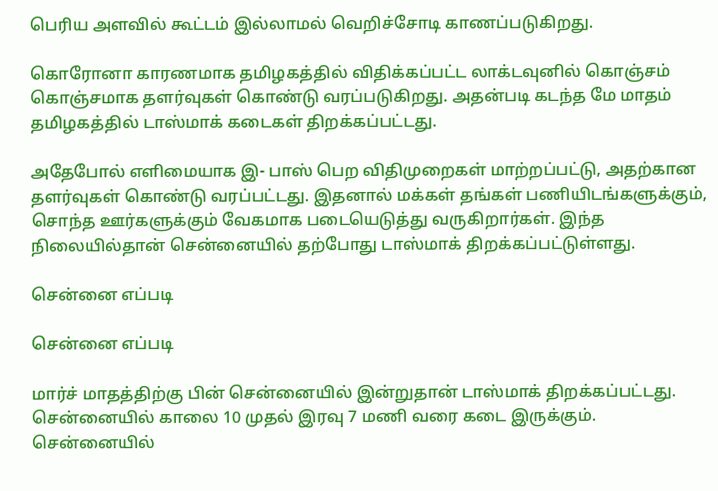பெரிய அளவில் கூட்டம் இல்லாமல் வெறிச்சோடி காணப்படுகிறது.

கொரோனா காரணமாக தமிழகத்தில் விதிக்கப்பட்ட லாக்டவுனில் கொஞ்சம் கொஞ்சமாக தளர்வுகள் கொண்டு வரப்படுகிறது. அதன்படி கடந்த மே மாதம் தமிழகத்தில் டாஸ்மாக் கடைகள் திறக்கப்பட்டது.

அதேபோல் எளிமையாக இ- பாஸ் பெற விதிமுறைகள் மாற்றப்பட்டு, அதற்கான தளர்வுகள் கொண்டு வரப்பட்டது. இதனால் மக்கள் தங்கள் பணியிடங்களுக்கும், சொந்த ஊர்களுக்கும் வேகமாக படையெடுத்து வருகிறார்கள். இந்த நிலையில்தான் சென்னையில் தற்போது டாஸ்மாக் திறக்கப்பட்டுள்ளது.

சென்னை எப்படி

சென்னை எப்படி

மார்ச் மாதத்திற்கு பின் சென்னையில் இன்றுதான் டாஸ்மாக் திறக்கப்பட்டது. சென்னையில் காலை 10 முதல் இரவு 7 மணி வரை கடை இருக்கும். சென்னையில்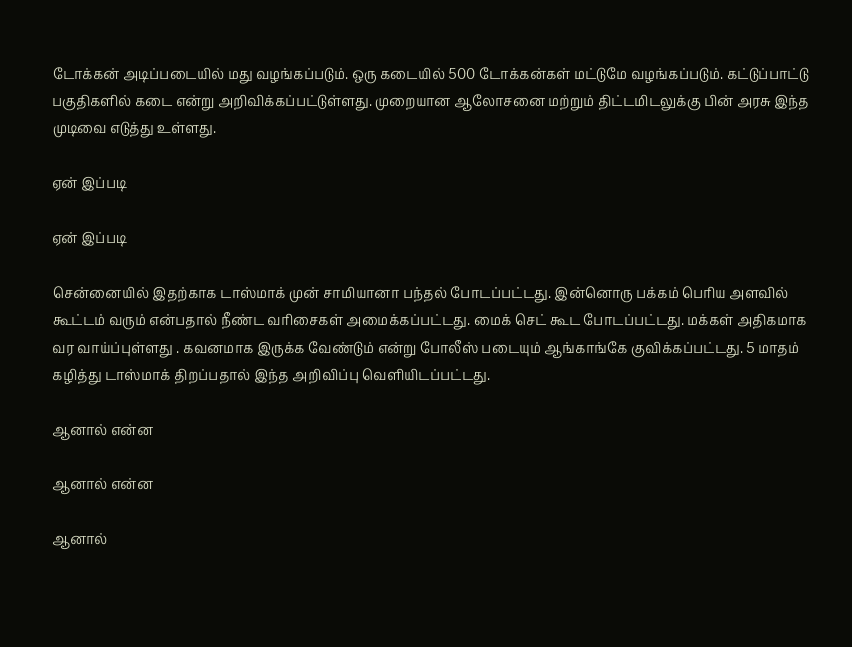டோக்கன் அடிப்படையில் மது வழங்கப்படும். ஒரு கடையில் 500 டோக்கன்கள் மட்டுமே வழங்கப்படும். கட்டுப்பாட்டு பகுதிகளில் கடை என்று அறிவிக்கப்பட்டுள்ளது. முறையான ஆலோசனை மற்றும் திட்டமிடலுக்கு பின் அரசு இந்த முடிவை எடுத்து உள்ளது.

ஏன் இப்படி

ஏன் இப்படி

சென்னையில் இதற்காக டாஸ்மாக் முன் சாமியானா பந்தல் போடப்பட்டது. இன்னொரு பக்கம் பெரிய அளவில் கூட்டம் வரும் என்பதால் நீண்ட வரிசைகள் அமைக்கப்பட்டது. மைக் செட் கூட போடப்பட்டது. மக்கள் அதிகமாக வர வாய்ப்புள்ளது . கவனமாக இருக்க வேண்டும் என்று போலீஸ் படையும் ஆங்காங்கே குவிக்கப்பட்டது. 5 மாதம் கழித்து டாஸ்மாக் திறப்பதால் இந்த அறிவிப்பு வெளியிடப்பட்டது.

ஆனால் என்ன

ஆனால் என்ன

ஆனால்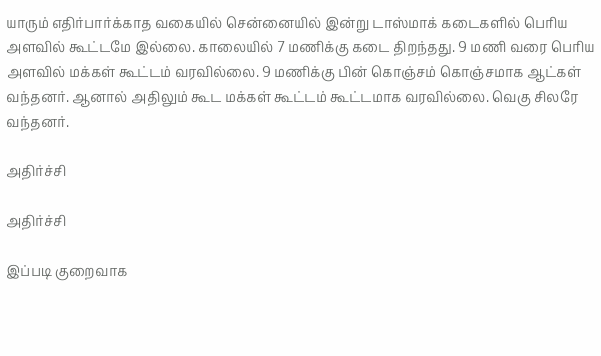யாரும் எதிர்பார்க்காத வகையில் சென்னையில் இன்று டாஸ்மாக் கடைகளில் பெரிய அளவில் கூட்டமே இல்லை. காலையில் 7 மணிக்கு கடை திறந்தது. 9 மணி வரை பெரிய அளவில் மக்கள் கூட்டம் வரவில்லை. 9 மணிக்கு பின் கொஞ்சம் கொஞ்சமாக ஆட்கள் வந்தனர். ஆனால் அதிலும் கூட மக்கள் கூட்டம் கூட்டமாக வரவில்லை. வெகு சிலரே வந்தனர்.

அதிர்ச்சி

அதிர்ச்சி

இப்படி குறைவாக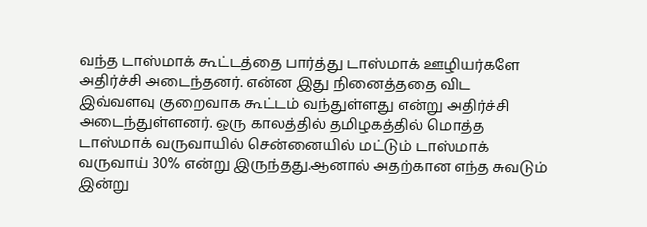வந்த டாஸ்மாக் கூட்டத்தை பார்த்து டாஸ்மாக் ஊழியர்களே அதிர்ச்சி அடைந்தனர். என்ன இது நினைத்ததை விட இவ்வளவு குறைவாக கூட்டம் வந்துள்ளது என்று அதிர்ச்சி அடைந்துள்ளனர். ஒரு காலத்தில் தமிழகத்தில் மொத்த டாஸ்மாக் வருவாயில் சென்னையில் மட்டும் டாஸ்மாக் வருவாய் 30% என்று இருந்தது.ஆனால் அதற்கான எந்த சுவடும் இன்று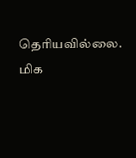தெரியவில்லை. மிக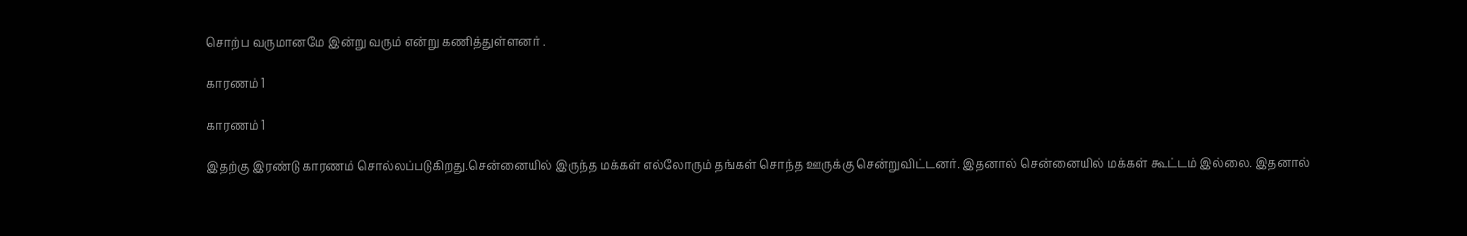சொற்ப வருமானமே இன்று வரும் என்று கணித்துள்ளனர் .

காரணம் 1

காரணம் 1

இதற்கு இரண்டு காரணம் சொல்லப்படுகிறது.சென்னையில் இருந்த மக்கள் எல்லோரும் தங்கள் சொந்த ஊருக்கு சென்றுவிட்டனர். இதனால் சென்னையில் மக்கள் கூட்டம் இல்லை. இதனால்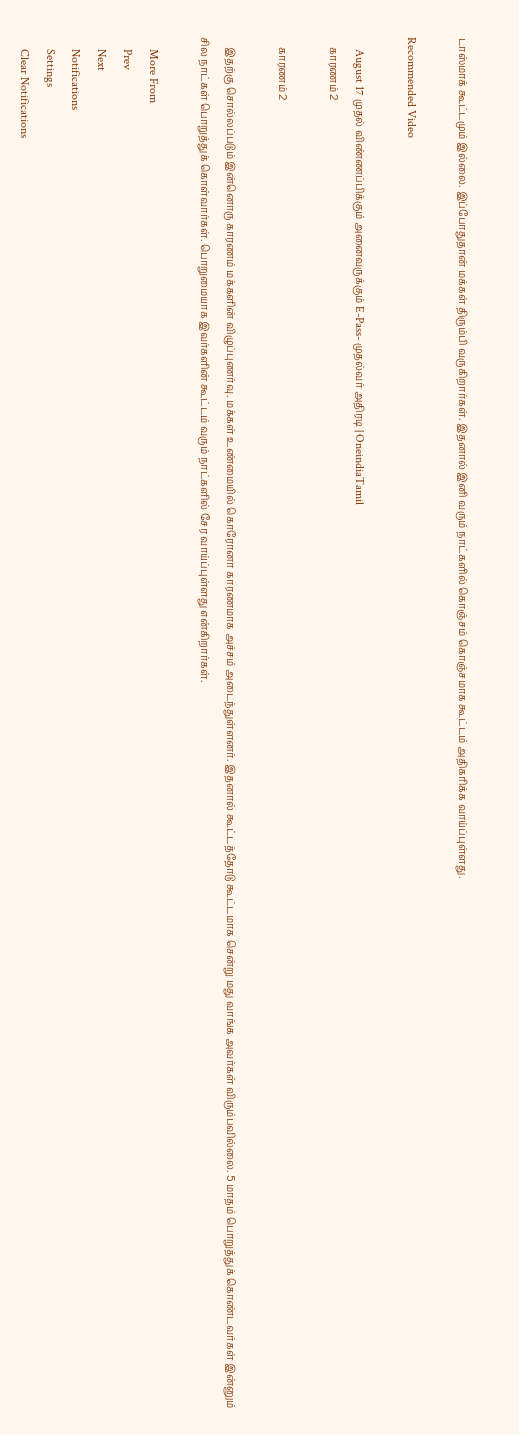டாஸ்மாக் கூட்டமும் இல்லை. இப்போதுதான் மக்கள் திரும்பி வருகிறார்கள். இதனால் இனி வரும் நாட்களில் கொஞ்சம் கொஞ்சமாக கூட்டம் அதிகரிக்க வாய்ப்புள்ளது.

Recommended Video

    August 17 முதல் விண்ணப்பிக்கும் அனைவருக்கும் E-Pass- முதல்வர் அதிரடி | OneindiaTamil
    காரணம் 2

    காரணம் 2

    இதற்கு சொல்லப்படும் இன்னொரு காரணம் மக்களின் விழுப்புணர்வு. மக்கள் உண்மையில் கொரோனா காரணமாக அச்சம் அடைந்துள்ளனர். இதனால் கூட்டத்தோடு கூட்டமாக சென்று மது வாங்க அவர்கள் விரும்பவில்லை. 5 மாதம் பொறுத்துக் கொண்டவர்கள் இன்னும் சில நாட்கள் பொறுத்துக் கொள்வார்கள். பொறுமையாக இவர்களின் கூட்டம் வரும் நாட்களில் சேர வாய்ப்புள்ளது என்கிறார்கள்.

    More From
    Prev
    Next
    Notifications
    Settings
    Clear Notifications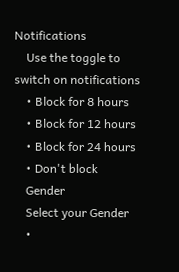Notifications
    Use the toggle to switch on notifications
    • Block for 8 hours
    • Block for 12 hours
    • Block for 24 hours
    • Don't block
    Gender
    Select your Gender
    •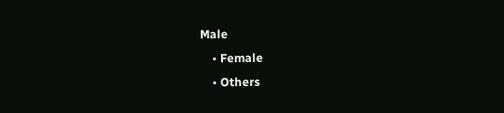Male
    • Female
    • Others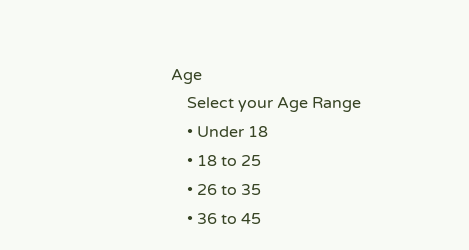Age
    Select your Age Range
    • Under 18
    • 18 to 25
    • 26 to 35
    • 36 to 45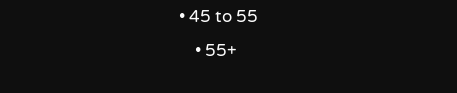• 45 to 55
    • 55+